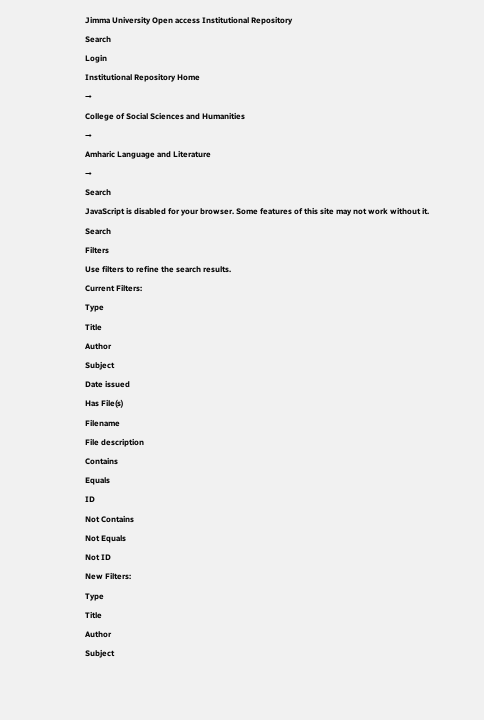Jimma University Open access Institutional Repository
Search
Login
Institutional Repository Home
→
College of Social Sciences and Humanities
→
Amharic Language and Literature
→
Search
JavaScript is disabled for your browser. Some features of this site may not work without it.
Search
Filters
Use filters to refine the search results.
Current Filters:
Type
Title
Author
Subject
Date issued
Has File(s)
Filename
File description
Contains
Equals
ID
Not Contains
Not Equals
Not ID
New Filters:
Type
Title
Author
Subject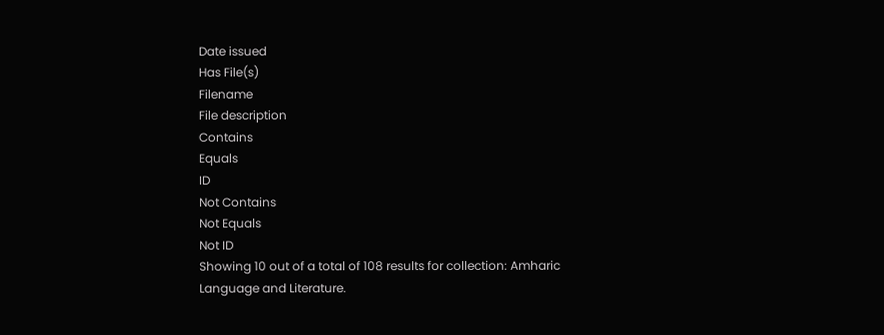Date issued
Has File(s)
Filename
File description
Contains
Equals
ID
Not Contains
Not Equals
Not ID
Showing 10 out of a total of 108 results for collection: Amharic Language and Literature.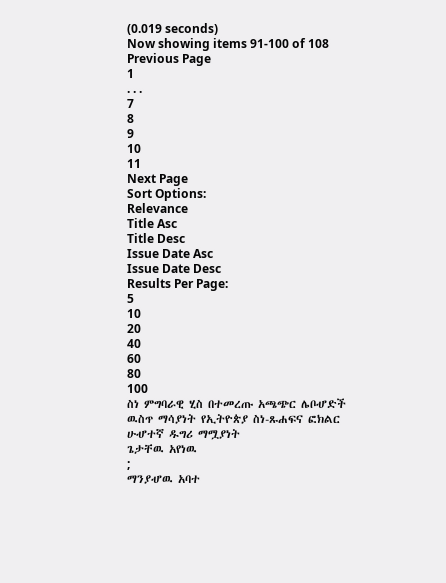(0.019 seconds)
Now showing items 91-100 of 108
Previous Page
1
. . .
7
8
9
10
11
Next Page
Sort Options:
Relevance
Title Asc
Title Desc
Issue Date Asc
Issue Date Desc
Results Per Page:
5
10
20
40
60
80
100
ስነ ምግባራዊ ሂስ በተመረጡ አጫጭር ሌቦሇድች ዉስጥ ማሳያነት የኢትዮጵያ ስነ-ጹሐፍና ፎክልር ሁሇተኛ ዱግሪ ማሟያነት
ጌታቸዉ አየነዉ
;
ማንያሇዉ አባተ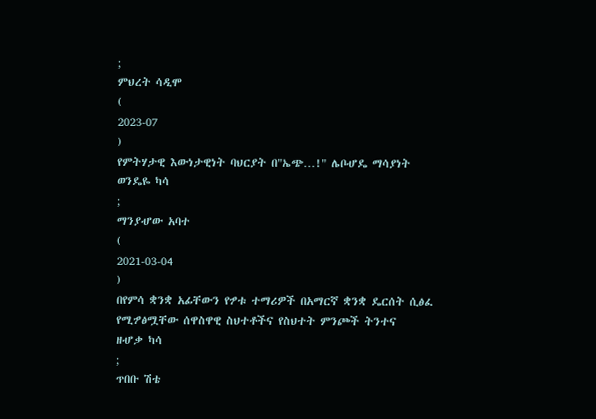;
ምህረት ሳዲሞ
(
2023-07
)
የምትሃታዊ እውነታዊነት ባህርያት በ"ኤጭ…!" ሌቦሇዴ ማሳያነት
ወንዴዬ ካሳ
;
ማንያሇው አባተ
(
2021-03-04
)
በየምሳ ቋንቋ አፊቸውን የፇቱ ተማሪዎች በአማርኛ ቋንቋ ዴርሰት ሲፅፈ የሚፇፅሟቸው ሰዋስዋዊ ስህተቶችና የስህተት ምንጮች ትንተና
ዘሇቃ ካሳ
;
ጥበቡ ሽቴ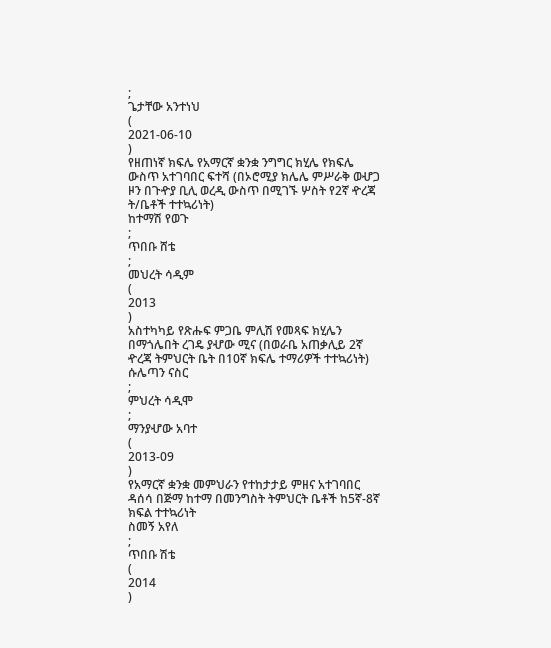;
ጌታቸው አንተነህ
(
2021-06-10
)
የዘጠነኛ ክፍሌ የአማርኛ ቋንቋ ንግግር ክሂሌ የክፍሌ ውስጥ አተገባበር ፍተሻ (በኦሮሚያ ክሌሌ ምሥራቅ ወሇጋ ዞን በጉዯያ ቢሊ ወረዲ ውስጥ በሚገኙ ሦስት የ2ኛ ዯረጃ ት/ቤቶች ተተኳሪነት)
ከተማሽ የወጉ
;
ጥበቡ ሸቴ
;
መህረት ሳዲም
(
2013
)
አስተካካይ የጽሑፍ ምጋቤ ምሊሽ የመጻፍ ክሂሌን በማጎሌበት ረገዴ ያሇው ሚና (በወራቤ አጠቃሊይ 2ኛ ዯረጃ ትምህርት ቤት በ10ኛ ክፍሌ ተማሪዎች ተተኳሪነት)
ሱሌጣን ናስር
;
ምህረት ሳዲሞ
;
ማንያሇው አባተ
(
2013-09
)
የአማርኛ ቋንቋ መምህራን የተከታታይ ምዘና አተገባበር ዳሰሳ በጅማ ከተማ በመንግስት ትምህርት ቤቶች ከ5ኛ-8ኛ ክፍል ተተኳሪነት
ስመኝ አየለ
;
ጥበቡ ሽቴ
(
2014
)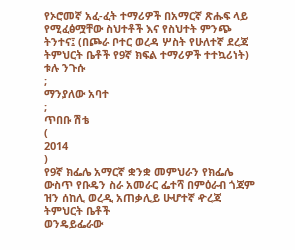የኦሮመኛ አፈ-ፈት ተማሪዎች በአማርኛ ጽሑፍ ላይ የሚፈፅሟቸው ስህተቶች እና የስህተት ምንጭ ትንተና፤ (በጮራ ቦተር ወረዳ ሦስት የሁለተኛ ደረጃ ትምህርት ቤቶች የ9ኛ ክፍል ተማሪዎች ተተኳሪነት)
ቱሉ ንጉሱ
;
ማንያለው አባተ
;
ጥበቡ ሽቴ
(
2014
)
የ9ኛ ክፌሌ አማርኛ ቋንቋ መምህራን የክፌሌ ውስጥ የቡዴን ስራ አመራር ፌተሻ በምዕራብ ጎጃም ዝን ሰከሊ ወረዲ አጠቃሊይ ሁሇተኛ ዯረጃ ትምህርት ቤቶች
ወንዴይፌራው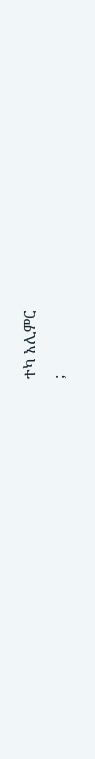ተካ አሊምር
;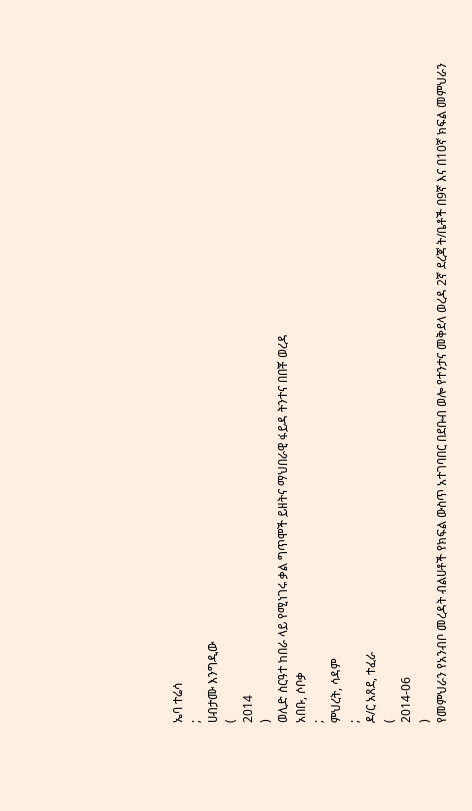ኤባ ተሬሳ
;
ሀብታሙ እንግዲው
(
2014
)
ወሊድ ስርዓተ ከበራ ላይ የሚነገሩ ቃል ግጥሞች ይዘትና ማህበራዊ ፋይዳ ትንተና በበቾ ወረዳ
አበቡ, ሶቦቃ
;
ምህረት, ሳዳም
;
ዶ/ር አጸደ, ተፈራ
(
2014-06
)
የመምህራን የአንብቦ መረዳት ብልሀቶች የክፍል ውስጥ አተገባበር በደቡብ ወሎ የተንታና መቅደላ ወረዳ 2ኛ ደረጃ ት/ቤቶች በ9ኛ እና በ10ኛ ክፍል መምህራን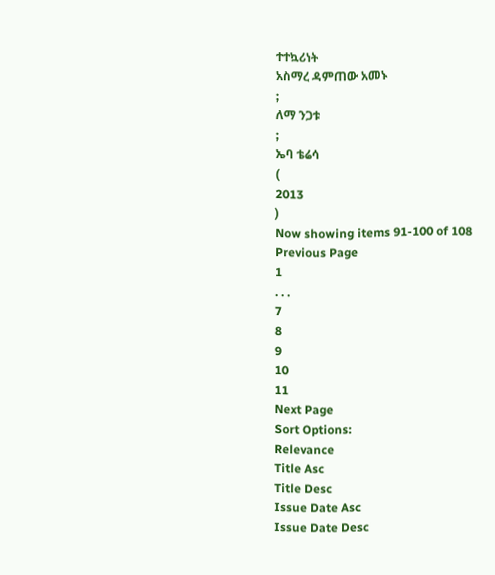ተተኳሪነት
አስማረ ዳምጠው አመኑ
;
ለማ ንጋቱ
;
ኤባ ቴሬሳ
(
2013
)
Now showing items 91-100 of 108
Previous Page
1
. . .
7
8
9
10
11
Next Page
Sort Options:
Relevance
Title Asc
Title Desc
Issue Date Asc
Issue Date Desc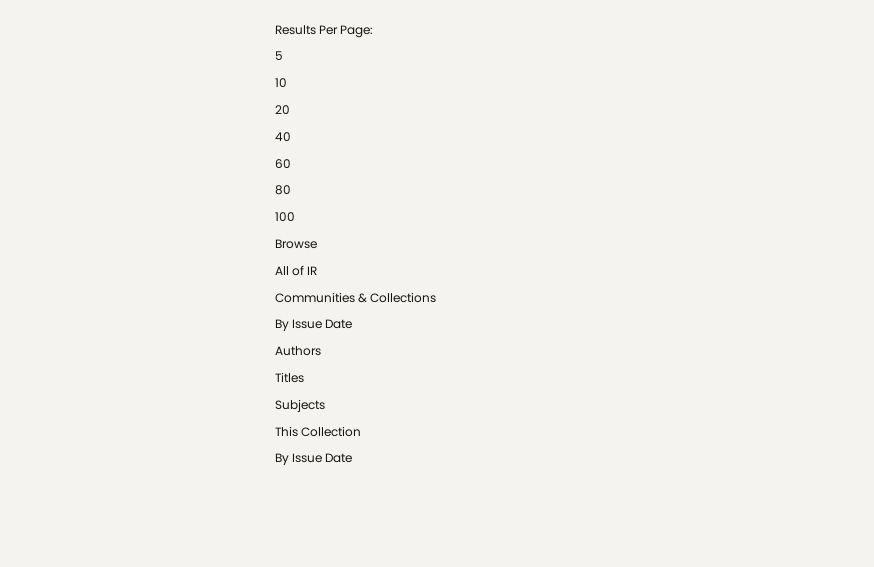Results Per Page:
5
10
20
40
60
80
100
Browse
All of IR
Communities & Collections
By Issue Date
Authors
Titles
Subjects
This Collection
By Issue Date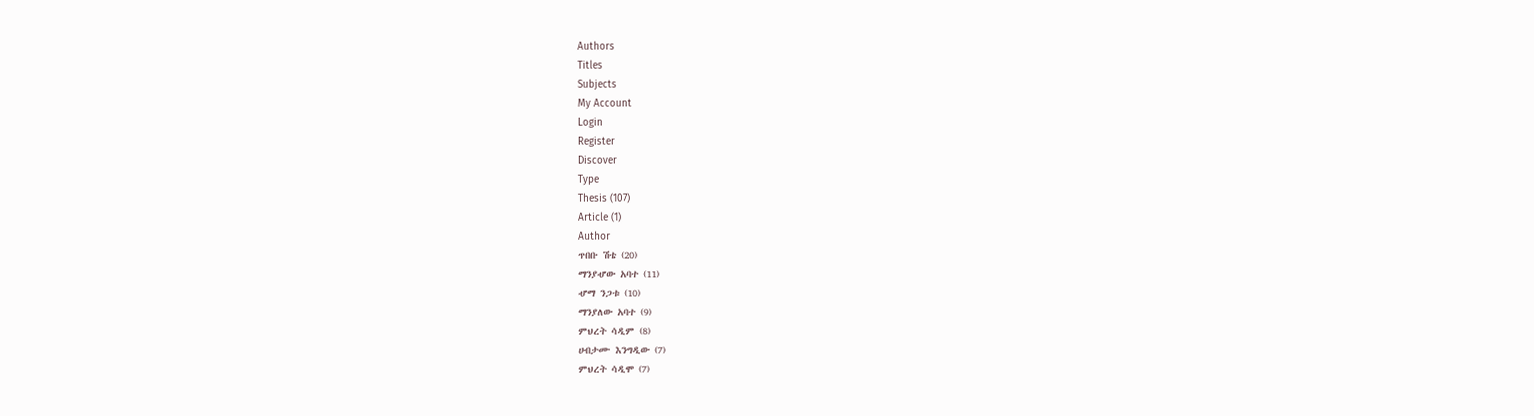Authors
Titles
Subjects
My Account
Login
Register
Discover
Type
Thesis (107)
Article (1)
Author
ጥበቡ ሽቴ (20)
ማንያሇው አባተ (11)
ሇማ ንጋቱ (10)
ማንያለው አባተ (9)
ምህረት ሳዲም (8)
ሀብታሙ እንግዲው (7)
ምህረት ሳዲሞ (7)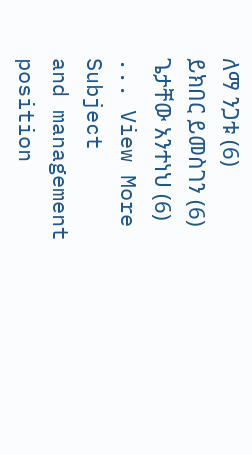ለማ ንጋቱ (6)
ይክበር ይመስገን (6)
ጌታቸው አንተነህ (6)
... View More
Subject
and management position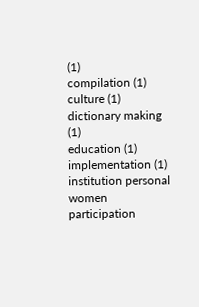(1)
compilation (1)
culture (1)
dictionary making (1)
education (1)
implementation (1)
institution personal women participation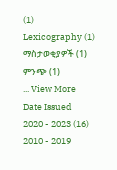(1)
Lexicography (1)
ማስታወቂያዎች (1)
ምንጭ (1)
... View More
Date Issued
2020 - 2023 (16)
2010 - 2019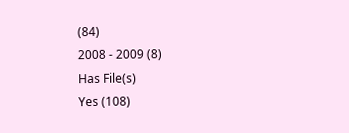(84)
2008 - 2009 (8)
Has File(s)
Yes (108)